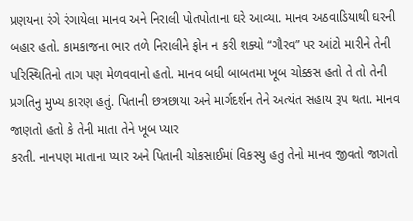પ્રણયના રંગે રંગાયેલા માનવ અને નિરાલી પોતપોતાના ઘરે આવ્યા. માનવ અઠવાડિયાથી ઘરની બહાર હતો. કામકાજના ભાર તળે નિરાલીને ફોન ન કરી શક્યો “ગૌરવ” પર આંટો મારીને તેની પરિસ્થિતિનો તાગ પણ મેળવવાનો હતો. માનવ બધી બાબતમા ખૂબ ચોક્કસ હતો તે તો તેની પ્રગતિનુ મુખ્ય કારણ હતું. પિતાની છત્રછાયા અને માર્ગદર્શન તેને અત્યંત સહાય રૂપ થતા. માનવ જાણતો હતો કે તેની માતા તેને ખૂબ પ્યાર
કરતી. નાનપણ માતાના પ્યાર અને પિતાની ચોકસાઈમાં વિકસ્યુ હતુ તેનો માનવ જીવતો જાગતો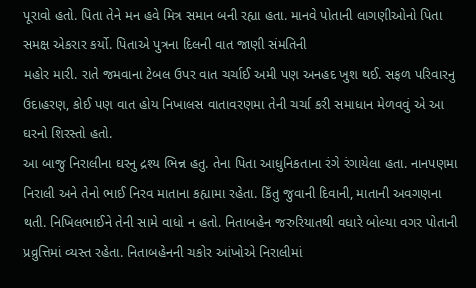પૂરાવો હતો. પિતા તેને મન હવે મિત્ર સમાન બની રહ્યા હતા. માનવે પોતાની લાગણીઓનો પિતા સમક્ષ એકરાર કર્યો. પિતાએ પુત્રના દિલની વાત જાણી સંમતિની
મહોર મારી. રાતે જમવાના ટેબલ ઉપર વાત ચર્ચાઈ અમી પણ અનહદ ખુશ થઈ. સફળ પરિવારનુ ઉદાહરણ, કોઈ પણ વાત હોય નિખાલસ વાતાવરણમા તેની ચર્ચા કરી સમાધાન મેળવવું એ આ ઘરનો શિરસ્તો હતો.
આ બાજુ નિરાલીના ઘરનુ દ્રશ્ય ભિન્ન હતુ. તેના પિતા આધુનિકતાના રંગે રંગાયેલા હતા. નાનપણમા નિરાલી અને તેનો ભાઈ નિરવ માતાના કહ્યામા રહેતા. કિઁતુ જુવાની દિવાની, માતાની અવગણના થતી. નિખિલભાઈને તેની સામે વાધો ન હતો. નિતાબહેન જરુરિયાતથી વધારે બોલ્યા વગર પોતાની પ્રવ્રુત્તિમાં વ્યસ્ત રહેતા. નિતાબહેનની ચકોર આંખોએ નિરાલીમાં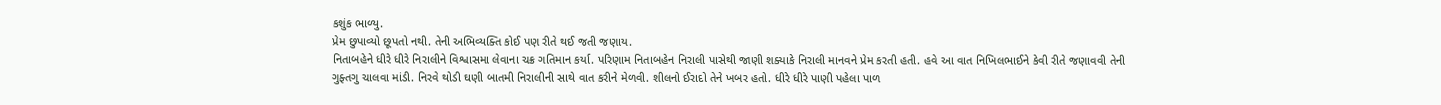કશુંક ભાળ્યુ.
પ્રેમ છુપાવ્યો છૂપતો નથી. તેની અભિવ્યક્તિ કોઈ પણ રીતે થઈ જતી જણાય.
નિતાબહેને ધીરે ધીરે નિરાલીને વિશ્વાસમા લેવાના ચક્ર ગતિમાન કર્યા. પરિણામ નિતાબહેન નિરાલી પાસેથી જાણી શક્યાકે નિરાલી માનવને પ્રેમ કરતી હતી. હવે આ વાત નિખિલભાઈને કેવી રીતે જણાવવી તેની ગુફ્તગુ ચાલવા માંડી. નિરવે થોડી ઘણી બાતમી નિરાલીની સાથે વાત કરીને મેળવી. શીલનો ઈરાદો તેને ખબર હતો. ધીરે ધીરે પાણી પહેલા પાળ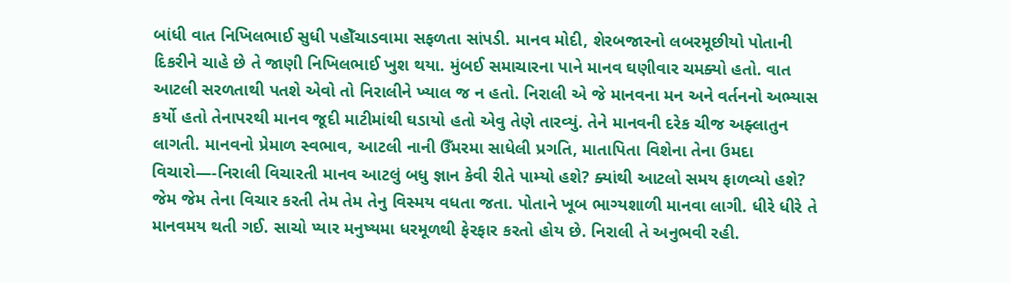બાંધી વાત નિખિલભાઈ સુધી પહોઁચાડવામા સફળતા સાંપડી. માનવ મોદી, શેરબજારનો લબરમૂછીયો પોતાની દિકરીને ચાહે છે તે જાણી નિખિલભાઈ ખુશ થયા. મુંબઈ સમાચારના પાને માનવ ઘણીવાર ચમક્યો હતો. વાત આટલી સરળતાથી પતશે એવો તો નિરાલીને ખ્યાલ જ ન હતો. નિરાલી એ જે માનવના મન અને વર્તનનો અભ્યાસ કર્યો હતો તેનાપરથી માનવ જૂદી માટીમાંથી ઘડાયો હતો એવુ તેણે તારવ્યું. તેને માનવની દરેક ચીજ અફ્લાતુન લાગતી. માનવનો પ્રેમાળ સ્વભાવ, આટલી નાની ઉઁમરમા સાધેલી પ્રગતિ, માતાપિતા વિશેના તેના ઉમદા વિચારો—-નિરાલી વિચારતી માનવ આટલું બધુ જ્ઞાન કેવી રીતે પામ્યો હશે? ક્યાંથી આટલો સમય ફાળવ્યો હશે? જેમ જેમ તેના વિચાર કરતી તેમ તેમ તેનુ વિસ્મય વધતા જતા. પોતાને ખૂબ ભાગ્યશાળી માનવા લાગી. ધીરે ધીરે તે માનવમય થતી ગઈ. સાચો પ્યાર મનુષ્યમા ધરમૂળથી ફેરફાર કરતો હોય છે. નિરાલી તે અનુભવી રહી.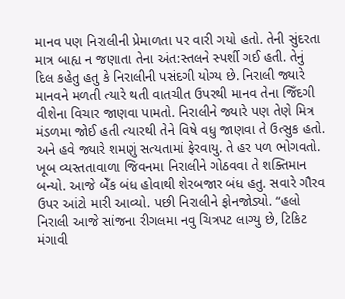માનવ પણ નિરાલીની પ્રેમાળતા પર વારી ગયો હતો. તેની સુંદરતા માત્ર બાહ્ય ન જણાતા તેના અંત:સ્તલને સ્પર્શી ગઈ હતી. તેનું દિલ કહેતુ હતુ કે નિરાલીની પસંદગી યોગ્ય છે. નિરાલી જ્યારે માનવને મળતી ત્યારે થતી વાતચીત ઉપરથી માનવ તેના જિઁદગી વીશેના વિચાર જાણવા પામતો. નિરાલીને જ્યારે પણ તેણે મિત્ર મંડળમા જોઈ હતી ત્યારથી તેને વિષે વધુ જાણવા તે ઉત્સુક હતો. અને હવે જ્યારે શમણું સત્યતામાં ફેરવાયુ. તે હર પળ ભોગવતો. ખૂબ વ્યસ્તતાવાળા જિવનમા નિરાલીને ગોઠવવા તે શક્તિમાન બન્યો. આજે બેઁક બંધ હોવાથી શેરબજાર બંધ હતુ. સવારે ગૌરવ ઉપર આંટો મારી આવ્યો. પછી નિરાલીને ફોનજોડ્યો. “હલો નિરાલી આજે સાંજના રીગલમા નવુ ચિત્રપટ લાગ્યુ છે, ટિકિટ મંગાવી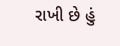રાખી છે હું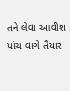તને લેવા આવીશ પાંચ વાગે તૈયાર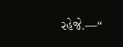રહેજે.—“